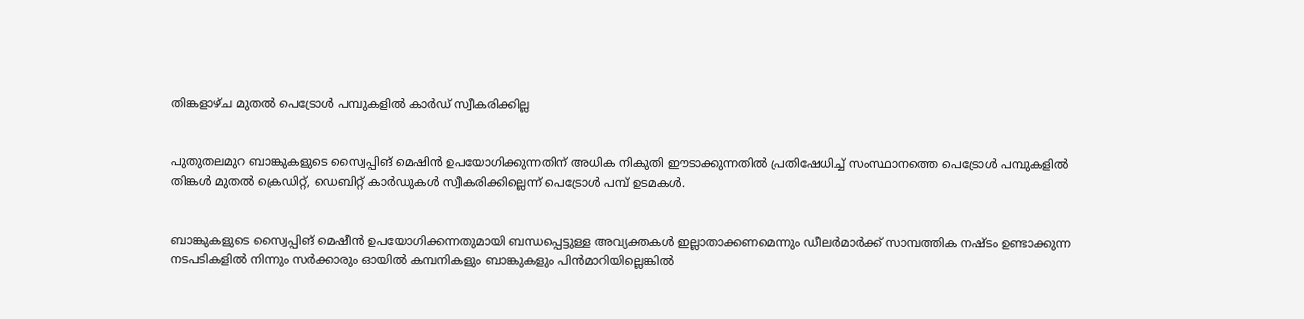തിങ്കളാഴ്ച മുതല്‍ പെട്രോള്‍ പമ്പുകളില്‍ കാര്‍ഡ് സ്വീകരിക്കില്ല


പുതുതലമുറ ബാങ്കുകളുടെ സ്വൈപ്പിങ് മെഷിന്‍ ഉപയോഗിക്കുന്നതിന് അധിക നികുതി ഈടാക്കുന്നതില്‍ പ്രതിഷേധിച്ച് സംസ്ഥാനത്തെ പെട്രോള്‍ പമ്പുകളില്‍ തിങ്കള്‍ മുതല്‍ ക്രെഡിറ്റ്, ഡെബിറ്റ് കാര്‍ഡുകള്‍ സ്വീകരിക്കില്ലെന്ന് പെട്രോള്‍ പമ്പ് ഉടമകള്‍.


ബാങ്കുകളുടെ സ്വൈപ്പിങ് മെഷീന്‍ ഉപയോഗിക്കന്നതുമായി ബന്ധപ്പെട്ടുള്ള അവ്യക്തകള്‍ ഇല്ലാതാക്കണമെന്നും ഡീലര്‍മാര്‍ക്ക് സാമ്പത്തിക നഷ്ടം ഉണ്ടാക്കുന്ന നടപടികളില്‍ നിന്നും സര്‍ക്കാരും ഓയില്‍ കമ്പനികളും ബാങ്കുകളും പിന്‍മാറിയില്ലെങ്കില്‍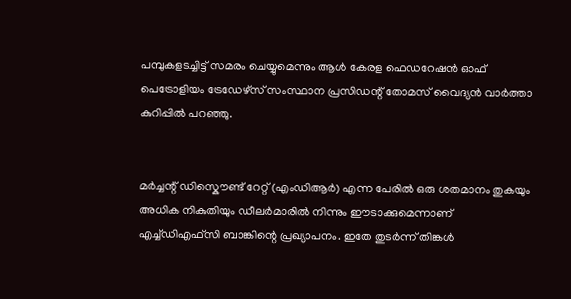പമ്പുകളടച്ചിട്ട് സമരം ചെയ്യുമെന്നും ആള്‍ കേരള ഫെഡറേഷന്‍ ഓഫ് പെട്രോളിയം ട്രേഡേഴ്സ് സംസ്ഥാന പ്രസിഡന്റ് തോമസ് വൈദ്യന്‍ വാര്‍ത്താ കുറിപ്പില്‍ പറഞ്ഞു.


മര്‍ച്ചന്റ് ഡിസ്കൌണ്ട് റേറ്റ് (എംഡിആര്‍) എന്ന പേരില്‍ ഒരു ശതമാനം തുകയും അധിക നികുതിയും ഡീലര്‍മാരില്‍ നിന്നും ഈടാക്കുമെന്നാണ് എച്ച്ഡിഎഫ്സി ബാങ്കിന്റെ പ്രഖ്യാപനം. ഇതേ തുടര്‍ന്ന് തിങ്കള്‍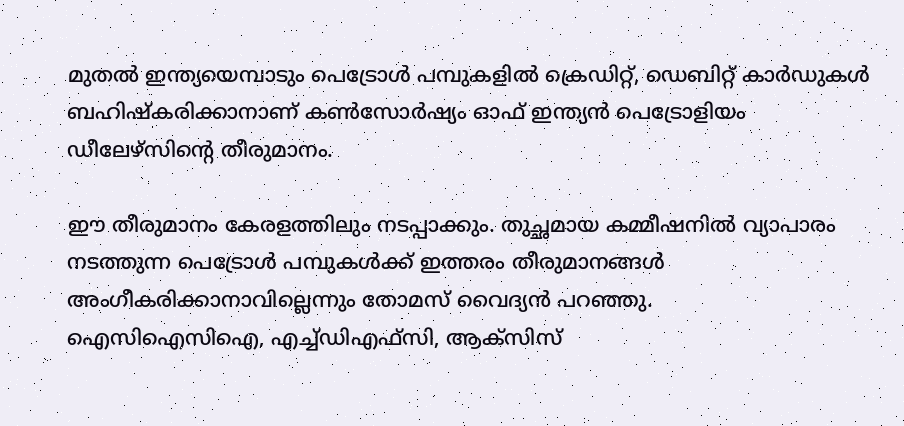മുതല്‍ ഇന്ത്യയെമ്പാടും പെട്രോള്‍ പമ്പുകളില്‍ ക്രെഡിറ്റ്, ഡെബിറ്റ് കാര്‍ഡുകള്‍ ബഹിഷ്കരിക്കാനാണ് കണ്‍സോര്‍ഷ്യം ഓഫ് ഇന്ത്യന്‍ പെട്രോളിയം ഡീലേഴ്സിന്റെ തീരുമാനം.

ഈ തീരുമാനം കേരളത്തിലും നടപ്പാക്കും. തുച്ഛമായ കമ്മീഷനില്‍ വ്യാപാരം നടത്തുന്ന പെട്രോള്‍ പമ്പുകള്‍ക്ക് ഇത്തരം തീരുമാനങ്ങള്‍ അംഗീകരിക്കാനാവില്ലെന്നും തോമസ് വൈദ്യന്‍ പറഞ്ഞു.
ഐസിഐസിഐ, എച്ച്ഡിഎഫ്സി, ആക്സിസ്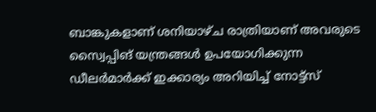ബാങ്കുകളാണ് ശനിയാഴ്ച രാത്രിയാണ് അവരുടെ സ്വൈപ്പിങ് യന്ത്രങ്ങള്‍ ഉപയോഗിക്കുന്ന ഡീലര്‍മാര്‍ക്ക് ഇക്കാര്യം അറിയിച്ച് നോട്ട്സ്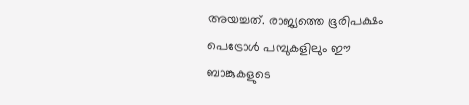അയച്ചത്. രാജ്യത്തെ ഭൂരിപക്ഷം പെട്രോള്‍ പമ്പുകളിലും ഈ ബാങ്കുകളുടെ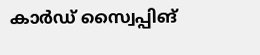കാര്‍ഡ് സ്വൈപ്പിങ്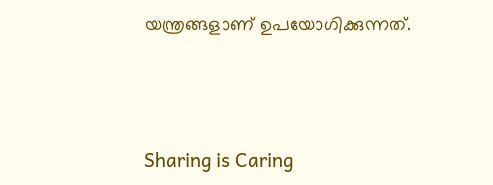യന്ത്രങ്ങളാണ് ഉപയോഗിക്കുന്നത്.



Sharing is Caring